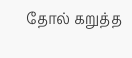தோல் கறுத்த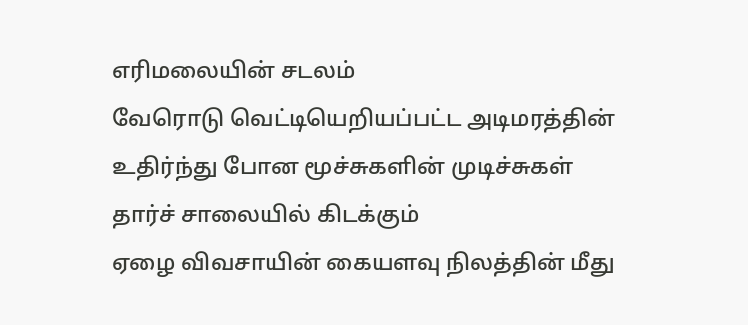எரிமலையின் சடலம்
வேரொடு வெட்டியெறியப்பட்ட அடிமரத்தின்
உதிர்ந்து போன மூச்சுகளின் முடிச்சுகள்
தார்ச் சாலையில் கிடக்கும்
ஏழை விவசாயின் கையளவு நிலத்தின் மீது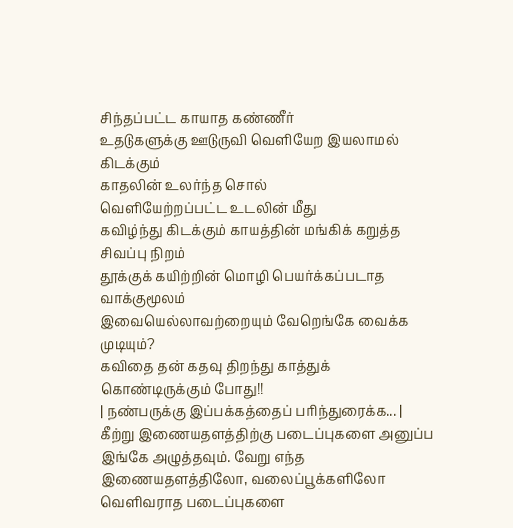சிந்தப்பட்ட காயாத கண்ணீர்
உதடுகளுக்கு ஊடுருவி வெளியேற இயலாமல் கிடக்கும்
காதலின் உலர்ந்த சொல்
வெளியேற்றப்பட்ட உடலின் மீது
கவிழ்ந்து கிடக்கும் காயத்தின் மங்கிக் கறுத்த சிவப்பு நிறம்
தூக்குக் கயிற்றின் மொழி பெயர்க்கப்படாத வாக்குமூலம்
இவையெல்லாவற்றையும் வேறெங்கே வைக்க முடியும்?
கவிதை தன் கதவு திறந்து காத்துக் கொண்டிருக்கும் போது!!
| நண்பருக்கு இப்பக்கத்தைப் பரிந்துரைக்க... |
கீற்று இணையதளத்திற்கு படைப்புகளை அனுப்ப இங்கே அழுத்தவும். வேறு எந்த இணையதளத்திலோ, வலைப்பூக்களிலோ வெளிவராத படைப்புகளை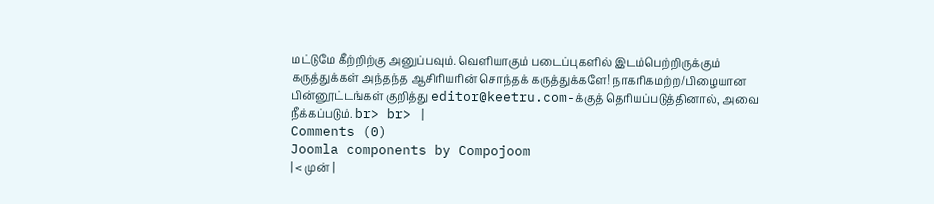மட்டுமே கீற்றிற்கு அனுப்பவும். வெளியாகும் படைப்புகளில் இடம்பெற்றிருக்கும் கருத்துக்கள் அந்தந்த ஆசிரியரின் சொந்தக் கருத்துக்களே! நாகரிகமற்ற/பிழையான பின்னூட்டங்கள் குறித்து editor@keetru.com-க்குத் தெரியப்படுத்தினால், அவை நீக்கப்படும். br> br> |
Comments (0)
Joomla components by Compojoom
| < முன் |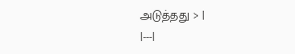அடுத்தது > |
|---|